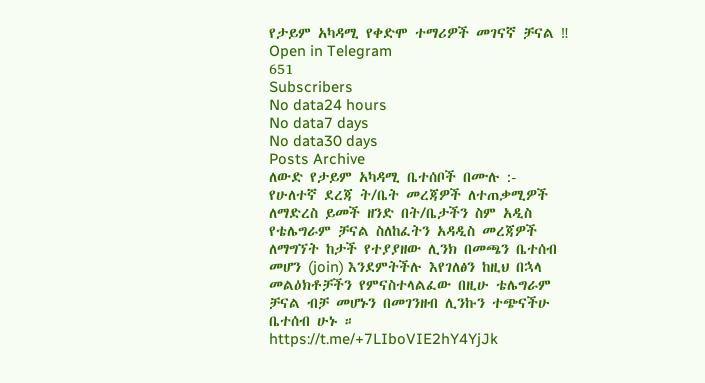የታይም አካዳሚ የቀድሞ ተማሪዎች መገናኛ ቻናል ‼
Open in Telegram
651
Subscribers
No data24 hours
No data7 days
No data30 days
Posts Archive
ለውድ የታይም አካዳሚ ቤተሰቦች በሙሉ :-
የሁለተኛ ደረጃ ት/ቤት መረጃዎች ለተጠቃሚዎች ለማድረስ ይመች ዘንድ በት/ቤታችን ስም አዲስ የቴሌግራም ቻናል ስለከፈትን አዳዲስ መረጃዎች ለማግኘት ከታች የተያያዘው ሊንክ በመጫን ቤተሰብ መሆን (join) እንደምትችሉ እየገለፅን ከዚህ በኋላ መልዕክቶቻችን የምናስተላልፈው በዚሁ ቴሌግራም ቻናል ብቻ መሆኑን በመገንዘብ ሊንኩን ተጭናችሁ ቤተሰብ ሁኑ ።
https://t.me/+7LIboVIE2hY4YjJk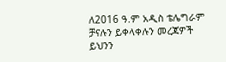ለ2016 ዓ.ም አዲስ ቴሌግራም ቻናሉን ይቀላቀሉን መረጃዎች ይህንን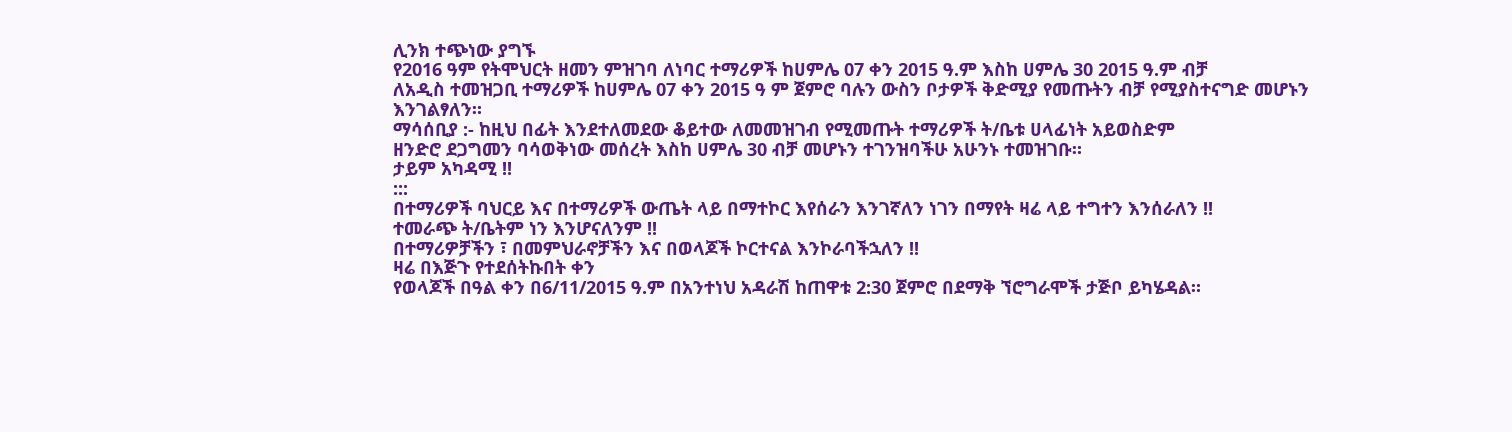ሊንክ ተጭነው ያግኙ
የ2016 ዓም የትሞህርት ዘመን ምዝገባ ለነባር ተማሪዎች ከሀምሌ 07 ቀን 2015 ዓ.ም እስከ ሀምሌ 30 2015 ዓ.ም ብቻ
ለአዲስ ተመዝጋቢ ተማሪዎች ከሀምሌ 07 ቀን 2015 ዓ ም ጀምሮ ባሉን ውስን ቦታዎች ቅድሚያ የመጡትን ብቻ የሚያስተናግድ መሆኑን እንገልፃለን።
ማሳሰቢያ :- ከዚህ በፊት እንደተለመደው ቆይተው ለመመዝገብ የሚመጡት ተማሪዎች ት/ቤቱ ሀላፊነት አይወስድም
ዘንድሮ ደጋግመን ባሳወቅነው መሰረት እስከ ሀምሌ 30 ብቻ መሆኑን ተገንዝባችሁ አሁንኑ ተመዝገቡ።
ታይም አካዳሚ !!
:::
በተማሪዎች ባህርይ እና በተማሪዎች ውጤት ላይ በማተኮር እየሰራን እንገኛለን ነገን በማየት ዛሬ ላይ ተግተን እንሰራለን !!
ተመራጭ ት/ቤትም ነን እንሆናለንም !!
በተማሪዎቻችን ፣ በመምህራኖቻችን እና በወላጆች ኮርተናል እንኮራባችኋለን !!
ዛሬ በእጅጉ የተደሰትኩበት ቀን
የወላጆች በዓል ቀን በ6/11/2015 ዓ.ም በአንተነህ አዳራሽ ከጠዋቱ 2:30 ጀምሮ በደማቅ ኘሮግራሞች ታጅቦ ይካሄዳል።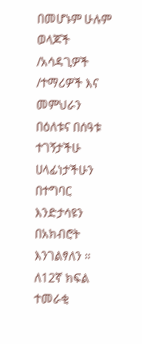በመሆኑም ሁሉም ወላጆች /አሳዳጊዎች /ተማሪዎች እና መምህራን በዕለቱና በሰዓቱ ተገኝታችሁ ሀላፊነታችሁን በተግባር እንድታሳዩን በአክብሮት እንገልፃለን ።
ለ12ኛ ክፍል ተመራቂ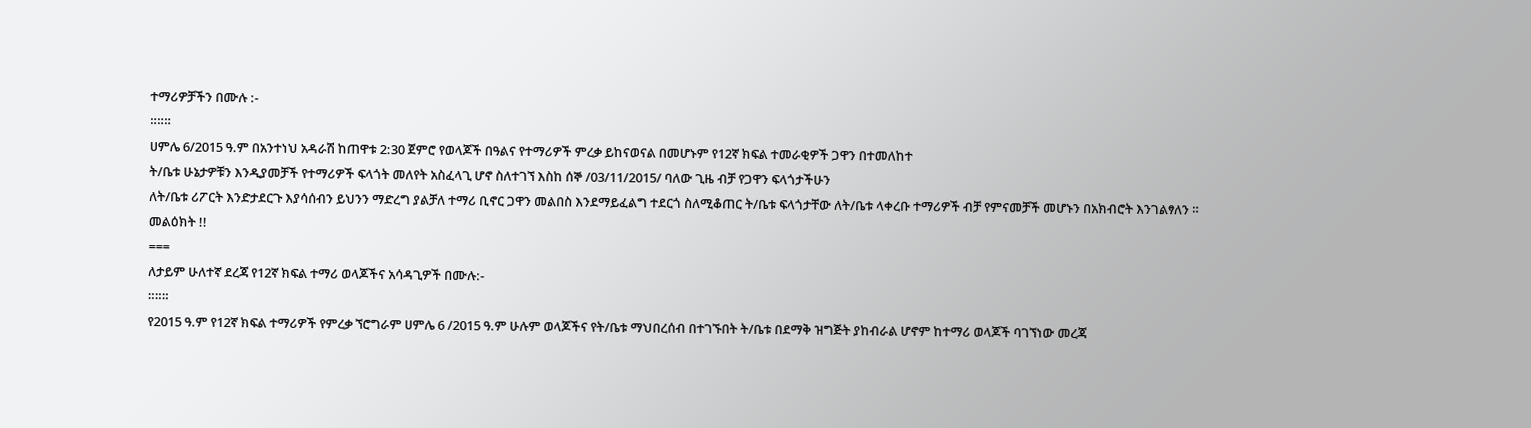ተማሪዎቻችን በሙሉ :-
።።።
ሀምሌ 6/2015 ዓ.ም በአንተነህ አዳራሽ ከጠዋቱ 2:30 ጀምሮ የወላጆች በዓልና የተማሪዎች ምረቃ ይከናወናል በመሆኑም የ12ኛ ክፍል ተመራቂዎች ጋዋን በተመለከተ
ት/ቤቱ ሁኔታዎቹን እንዲያመቻች የተማሪዎች ፍላጎት መለየት አስፈላጊ ሆኖ ስለተገኘ እስከ ሰኞ /03/11/2015/ ባለው ጊዜ ብቻ የጋዋን ፍላጎታችሁን
ለት/ቤቱ ሪፖርት እንድታደርጉ እያሳሰብን ይህንን ማድረግ ያልቻለ ተማሪ ቢኖር ጋዋን መልበስ እንደማይፈልግ ተደርጎ ስለሚቆጠር ት/ቤቱ ፍላጎታቸው ለት/ቤቱ ላቀረቡ ተማሪዎች ብቻ የምናመቻች መሆኑን በአክብሮት እንገልፃለን ።
መልዕክት !!
===
ለታይም ሁለተኛ ደረጃ የ12ኛ ክፍል ተማሪ ወላጆችና አሳዳጊዎች በሙሉ:-
።።።
የ2015 ዓ.ም የ12ኛ ክፍል ተማሪዎች የምረቃ ኘሮግራም ሀምሌ 6 /2015 ዓ.ም ሁሉም ወላጆችና የት/ቤቱ ማህበረሰብ በተገኙበት ት/ቤቱ በደማቅ ዝግጅት ያከብራል ሆኖም ከተማሪ ወላጆች ባገኘነው መረጃ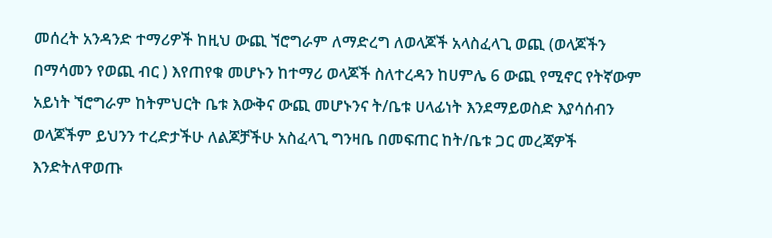መሰረት አንዳንድ ተማሪዎች ከዚህ ውጪ ኘሮግራም ለማድረግ ለወላጆች አላስፈላጊ ወጪ (ወላጆችን በማሳመን የወጪ ብር ) እየጠየቁ መሆኑን ከተማሪ ወላጆች ስለተረዳን ከሀምሌ 6 ውጪ የሚኖር የትኛውም አይነት ኘሮግራም ከትምህርት ቤቱ እውቅና ውጪ መሆኑንና ት/ቤቱ ሀላፊነት እንደማይወስድ እያሳሰብን ወላጆችም ይህንን ተረድታችሁ ለልጆቻችሁ አስፈላጊ ግንዛቤ በመፍጠር ከት/ቤቱ ጋር መረጃዎች እንድትለዋወጡ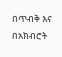በጥብቅ እና በአክብሮት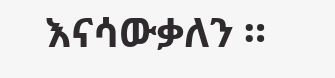እናሳውቃለን ።